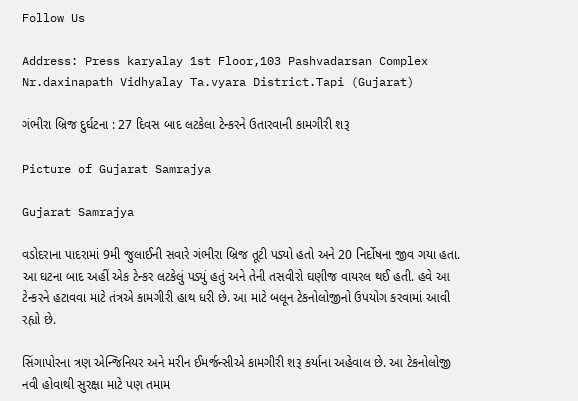Follow Us

Address: Press karyalay 1st Floor,103 Pashvadarsan Complex Nr.daxinapath Vidhyalay Ta.vyara District.Tapi (Gujarat)

ગંભીરા બ્રિજ દુર્ઘટના : 27 દિવસ બાદ લટકેલા ટેન્કરને ઉતારવાની કામગીરી શરૂ

Picture of Gujarat Samrajya

Gujarat Samrajya

વડોદરાના પાદરામાં 9મી જુલાઈની સવારે ગંભીરા બ્રિજ તૂટી પડ્યો હતો અને 20 નિર્દોષના જીવ ગયા હતા. આ ઘટના બાદ અહીં એક ટેન્કર લટકેલું પડ્યું હતું અને તેની તસવીરો ઘણીજ વાયરલ થઈ હતી. હવે આ ટેન્કરને હટાવવા માટે તંત્રએ કામગીરી હાથ ધરી છે. આ માટે બલૂન ટેકનોલોજીનો ઉપયોગ કરવામાં આવી રહ્યો છે.

સિંગાપોરના ત્રણ એન્જિનિયર અને મરીન ઈમર્જન્સીએ કામગીરી શરૂ કર્યાના અહેવાલ છે. આ ટેકનોલોજી નવી હોવાથી સુરક્ષા માટે પણ તમામ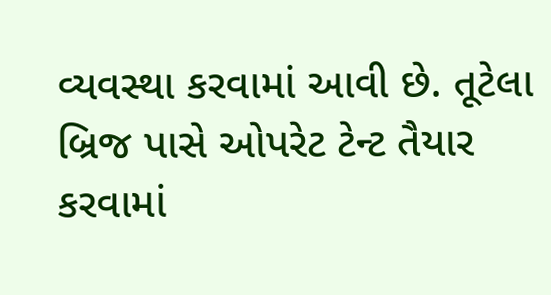વ્યવસ્થા કરવામાં આવી છે. તૂટેલા બ્રિજ પાસે ઓપરેટ ટેન્ટ તૈયાર કરવામાં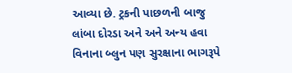આવ્યા છે. ટ્રકની પાછળની બાજુ લાંબા દોરડા અને અને અન્ય હવા વિનાના બ્લુન પણ સુરક્ષાના ભાગરૂપે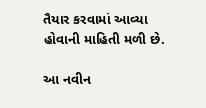તૈયાર કરવામાં આવ્યા હોવાની માહિતી મળી છે.

આ નવીન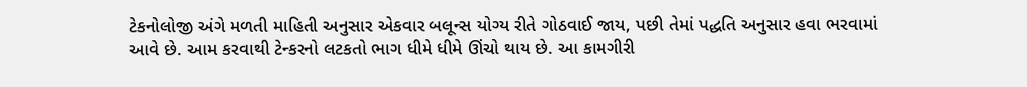ટેકનોલોજી અંગે મળતી માહિતી અનુસાર એકવાર બલૂન્સ યોગ્ય રીતે ગોઠવાઈ જાય, પછી તેમાં પદ્ધતિ અનુસાર હવા ભરવામાં આવે છે. આમ કરવાથી ટેન્કરનો લટકતો ભાગ ધીમે ધીમે ઊંચો થાય છે. આ કામગીરી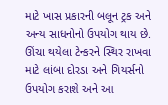માટે ખાસ પ્રકારની બલૂન ટ્રક અને અન્ય સાધનોનો ઉપયોગ થાય છે. ઊંચા થયેલા ટેન્કરને સ્થિર રાખવા માટે લાંબા દોરડા અને ગિયર્સનો ઉપયોગ કરાશે અને આ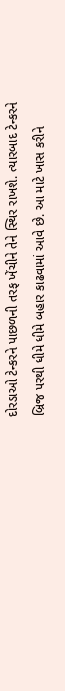દોરડાઓ ટેન્કરને પાછળની તરફ ખેંચીને તેને સ્થિર રાખશે. ત્યારબાદ ટેન્કરને બ્રિજ પરથી ધીમે ધીમે બહાર કાઢવામાં આવે છે. આ માટે ખાસ કરીને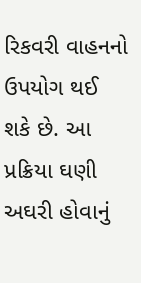રિકવરી વાહનનો ઉપયોગ થઈ શકે છે. આ પ્રક્રિયા ઘણી અઘરી હોવાનું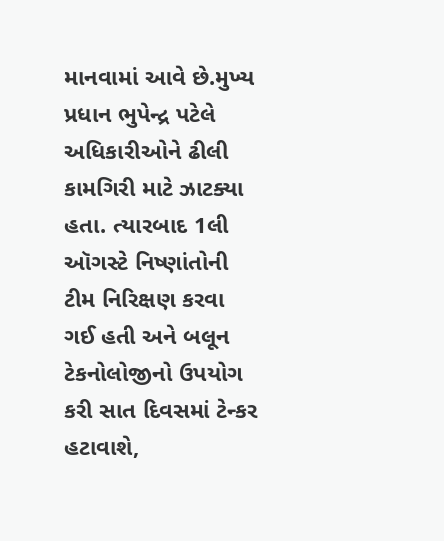માનવામાં આવે છે.મુખ્ય પ્રધાન ભુપેન્દ્ર પટેલે અધિકારીઓને ઢીલી કામગિરી માટે ઝાટક્યા હતા. ત્યારબાદ 1લી ઑગસ્ટે નિષ્ણાંતોની ટીમ નિરિક્ષણ કરવા ગઈ હતી અને બલૂન ટેકનોલોજીનો ઉપયોગ કરી સાત દિવસમાં ટેન્કર હટાવાશે,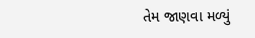તેમ જાણવા મળ્યું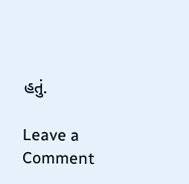હતું.

Leave a Comment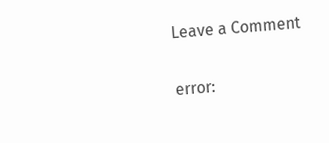Leave a Comment

error: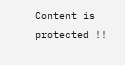Content is protected !!